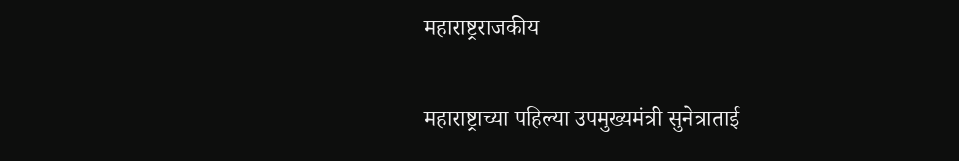महाराष्ट्रराजकीय

महाराष्ट्राच्या पहिल्या उपमुख्यमंत्री सुनेत्राताई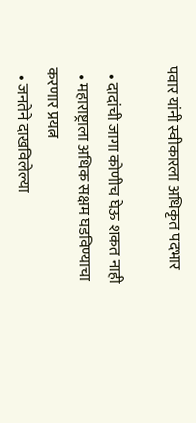पवार यांनी स्वीकारला अधिकृत पदभार

  • दादांची जागा कोणीच घेऊ शकत नाही
  • महाराष्ट्राला अधिक सक्षम घडविण्याचा करणार प्रयत्न
  • जनतेने दाखविलेल्या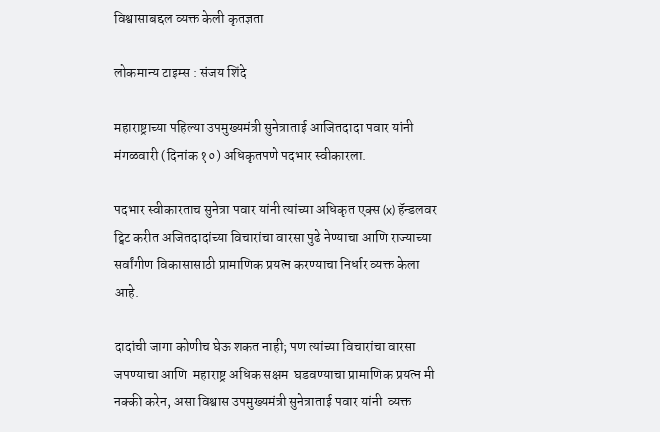विश्वासाबद्दल व्यक्त केली कृतज्ञता

लोकमान्य टाइम्स : संजय शिंदे

महाराष्ट्राच्या पहिल्या उपमुख्यमंत्री सुनेत्राताई आजितदादा पवार यांनी  मंगळवारी (दिनांक १०) अधिकृतपणे पदभार स्वीकारला.

पदभार स्वीकारताच सुनेत्रा पवार यांनी त्यांच्या अधिकृत एक्स (x) हॅन्डलवर ट्विट करीत अजितदादांच्या विचारांचा वारसा पुढे नेण्याचा आणि राज्याच्या सर्वांगीण विकासासाठी प्रामाणिक प्रयत्न करण्याचा निर्धार व्यक्त केला आहे.

दादांची जागा कोणीच घेऊ शकत नाही; पण त्यांच्या विचारांचा वारसा जपण्याचा आणि  महाराष्ट्र अधिक सक्षम  घडवण्याचा प्रामाणिक प्रयत्न मी नक्की करेन, असा विश्वास उपमुख्यमंत्री सुनेत्राताई पवार यांनी  व्यक्त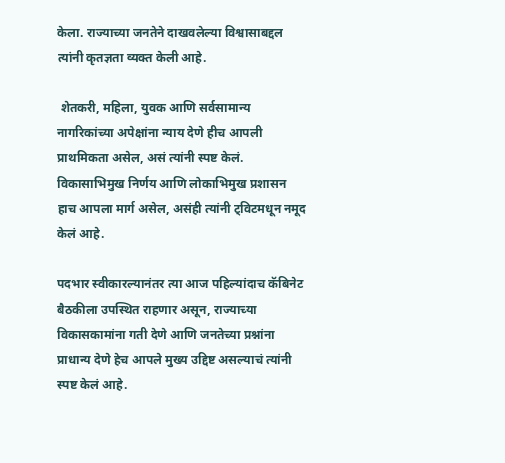केला. राज्याच्या जनतेने दाखवलेल्या विश्वासाबद्दल त्यांनी कृतज्ञता व्यक्त केली आहे.

 शेतकरी, महिला, युवक आणि सर्वसामान्य नागरिकांच्या अपेक्षांना न्याय देणे हीच आपली प्राथमिकता असेल, असं त्यांनी स्पष्ट केलं. विकासाभिमुख निर्णय आणि लोकाभिमुख प्रशासन हाच आपला मार्ग असेल, असंही त्यांनी ट्विटमधून नमूद केलं आहे.

पदभार स्वीकारल्यानंतर त्या आज पहिल्यांदाच कॅबिनेट बैठकीला उपस्थित राहणार असून, राज्याच्या विकासकामांना गती देणे आणि जनतेच्या प्रश्नांना प्राधान्य देणे हेच आपले मुख्य उद्दिष्ट असल्याचं त्यांनी स्पष्ट केलं आहे.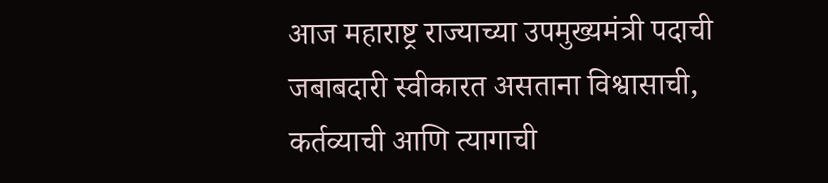आज महाराष्ट्र राज्याच्या उपमुख्यमंत्री पदाची जबाबदारी स्वीकारत असताना विश्वासाची, कर्तव्याची आणि त्यागाची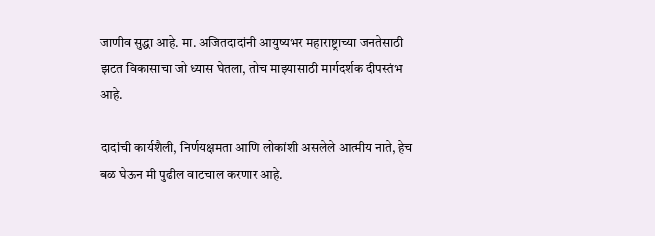जाणीव सुद्धा आहे. मा. अजितदादांनी आयुष्यभर महाराष्ट्राच्या जनतेसाठी झटत विकासाचा जो ध्यास घेतला, तोच माझ्यासाठी मार्गदर्शक दीपस्तंभ आहे.

दादांची कार्यशैली, निर्णयक्षमता आणि लोकांशी असलेले आत्मीय नाते, हेच बळ घेऊन मी पुढील वाटचाल करणार आहे.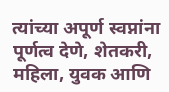त्यांच्या अपूर्ण स्वप्नांना पूर्णत्व देणे, शेतकरी, महिला, युवक आणि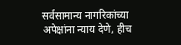सर्वसामान्य नागरिकांच्या अपेक्षांना न्याय देणे, हीच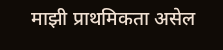माझी प्राथमिकता असेल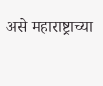असे महाराष्ट्राच्या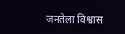जनतेला विश्वास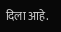दिला आहे.